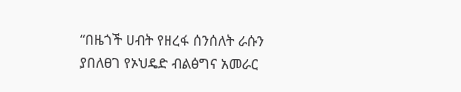“በዜጎች ሀብት የዘረፋ ሰንሰለት ራሱን ያበለፀገ የኦህዴድ ብልፅግና አመራር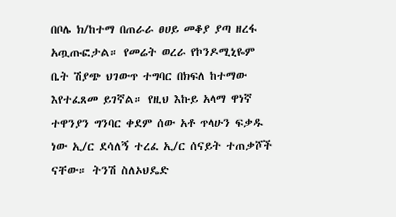በቦሌ ክ/ከተማ በጠራራ ፀሀይ መቆያ ያጣ ዘረፋ አጧጡፎታል። የመሬት ወረራ የኮንዶሚኒዬም ቤት ሽያጭ ህገውጥ ተግባር በክፍለ ከተማው እየተፈጸመ ይገኛል። የዚህ እኩይ አላማ ዋነኛ ተዋንያን ግንባር ቀደም ሰው አቶ ጥላሁን ፍቃዱ ነው ኢ/ር ደሳለኝ ተረፈ ኢ/ር ሰናይት ተጠቃሾች ናቸው። ትንሽ ስለኦህዴድ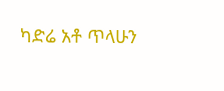ካድሬ አቶ ጥላሁን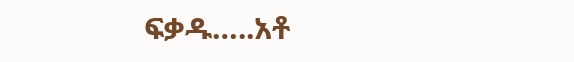ፍቃዱ…..አቶ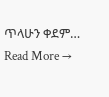ጥላሁን ቀደም…
Read More →